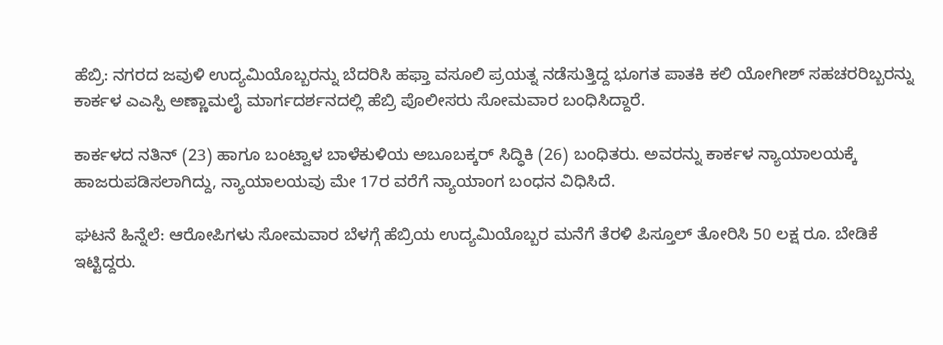ಹೆಬ್ರಿ: ನಗರದ ಜವುಳಿ ಉದ್ಯಮಿಯೊಬ್ಬರನ್ನು ಬೆದರಿಸಿ ಹಫ್ತಾ ವಸೂಲಿ ಪ್ರಯತ್ನ ನಡೆಸುತ್ತಿದ್ದ ಭೂಗತ ಪಾತಕಿ ಕಲಿ ಯೋಗೀಶ್ ಸಹಚರರಿಬ್ಬರನ್ನು ಕಾರ್ಕಳ ಎಎಸ್ಪಿ ಅಣ್ಣಾಮಲೈ ಮಾರ್ಗದರ್ಶನದಲ್ಲಿ ಹೆಬ್ರಿ ಪೊಲೀಸರು ಸೋಮವಾರ ಬಂಧಿಸಿದ್ದಾರೆ.

ಕಾರ್ಕಳದ ನತಿನ್ (23) ಹಾಗೂ ಬಂಟ್ವಾಳ ಬಾಳೆಕುಳಿಯ ಅಬೂಬಕ್ಕರ್ ಸಿದ್ಧಿಕಿ (26) ಬಂಧಿತರು. ಅವರನ್ನು ಕಾರ್ಕಳ ನ್ಯಾಯಾಲಯಕ್ಕೆ ಹಾಜರುಪಡಿಸಲಾಗಿದ್ದು, ನ್ಯಾಯಾಲಯವು ಮೇ 17ರ ವರೆಗೆ ನ್ಯಾಯಾಂಗ ಬಂಧನ ವಿಧಿಸಿದೆ.

ಘಟನೆ ಹಿನ್ನೆಲೆ: ಆರೋಪಿಗಳು ಸೋಮವಾರ ಬೆಳಗ್ಗೆ ಹೆಬ್ರಿಯ ಉದ್ಯಮಿಯೊಬ್ಬರ ಮನೆಗೆ ತೆರಳಿ ಪಿಸ್ತೂಲ್ ತೋರಿಸಿ 50 ಲಕ್ಷ ರೂ. ಬೇಡಿಕೆ ಇಟ್ಟಿದ್ದರು.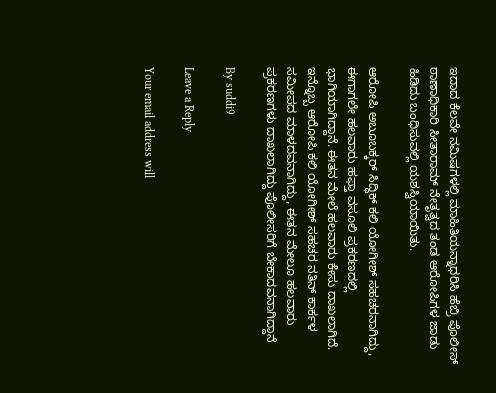ಇದಾದ ಕೆಲವೇ ನಮಿಷಗಳಲ್ಲಿ ಮಾಹಿತಿಯನ್ನಾಧರಿಸಿ ಹೆಬ್ರಿ ಪೊಲೀಸ್ ಠಾಣಾಧಿಕಾರಿ ಸೀತಾರಾಮ್ ನೇತೃತ್ವದ ತಂಡ ಆರೋಪಿಗಳ ಜಾಡು ಹಿಡಿದು ಬಂಧಿಸುವಲ್ಲಿ ಯಶಸ್ವಿಯಾಯಿತು.

ಆರೋಪಿ ಅಬೂಬಕ್ಕರ್ ಸಿದ್ಧಿಕ್ ಕಲಿ ಯೋಗೀಶ್ ಸಹಚರನಾಗಿದ್ದು, ಈಗಾಗಲೇ ಹಲವಾರು ಹಫ್ತಾ ವಸೂಲಿ ಪ್ರಕರಣದಲ್ಲಿ ಭಾಗಿಯಾಗಿದ್ದಾನೆ. ಈತನ ಮೇಲೆ ಹಲವಾರು ಕೇಸು ದಾಖಲಾಗಿದೆ. ಇನ್ನೊಬ್ಬ ಆರೋಪಿ ಕಲಿ ಯೋಗೀಶ್ ಸಹಚರ ನತಿನ್ ಕಾರ್ಕಳ ಸಮೀಪದ ಮಾಳದವನಾಗಿದ್ದು, ಈತನ ಮೇಲೂ ಹಲವಾರು ಪ್ರಕರಣಗಳು ದಾಖಲಾಗಿದ್ದು ಪೊಲೀಸರಿಗೆ ಬೇಕಾದವನಾಗಿದ್ದಾನೆ

By suddi9

Leave a Reply

Your email address will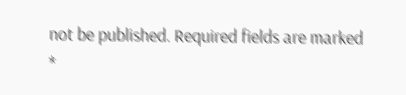not be published. Required fields are marked *